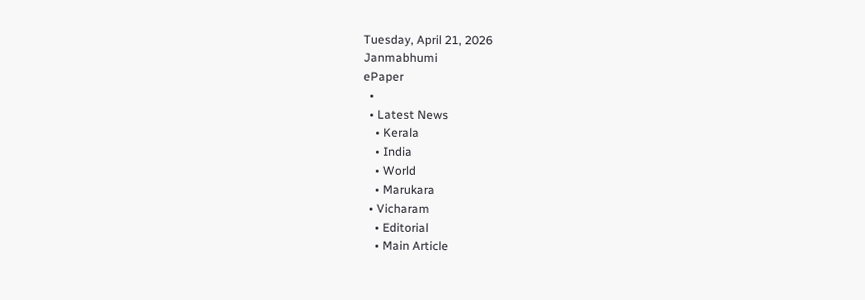Tuesday, April 21, 2026
Janmabhumi
ePaper
  •
  • Latest News
    • Kerala
    • India
    • World
    • Marukara
  • Vicharam
    • Editorial
    • Main Article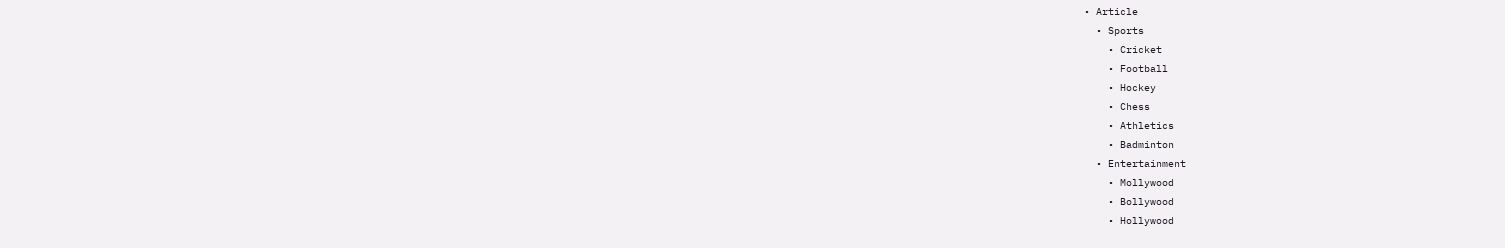• Article
  • Sports
    • Cricket
    • Football
    • Hockey
    • Chess
    • Athletics
    • Badminton
  • Entertainment
    • Mollywood
    • Bollywood
    • Hollywood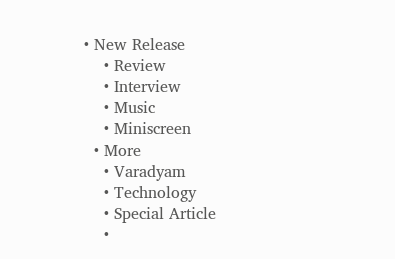• New Release
    • Review
    • Interview
    • Music
    • Miniscreen
  • More
    • Varadyam
    • Technology
    • Special Article
    •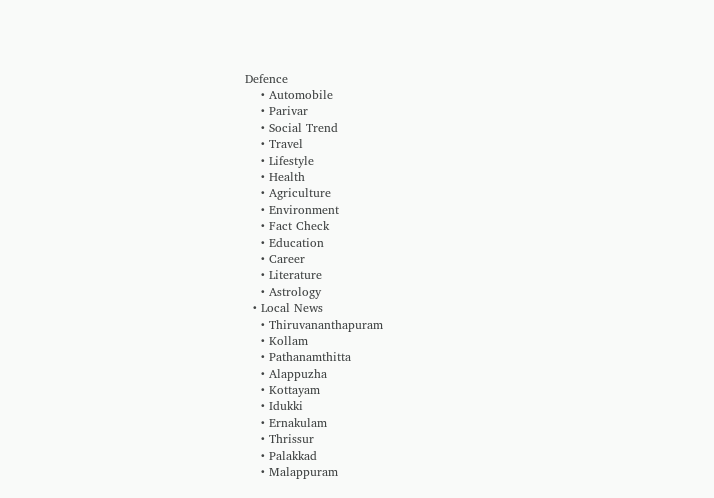Defence
    • Automobile
    • Parivar
    • Social Trend
    • Travel
    • Lifestyle
    • Health
    • Agriculture
    • Environment
    • Fact Check
    • Education
    • Career
    • Literature
    • Astrology
  • Local News
    • Thiruvananthapuram
    • Kollam
    • Pathanamthitta
    • Alappuzha
    • Kottayam
    • Idukki
    • Ernakulam
    • Thrissur
    • Palakkad
    • Malappuram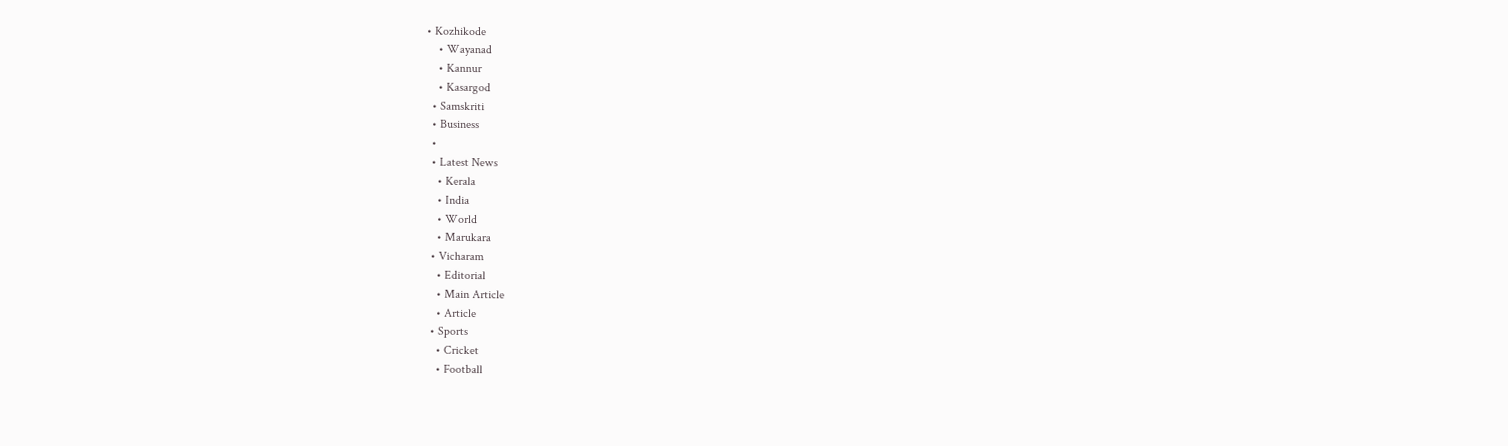• Kozhikode
    • Wayanad
    • Kannur
    • Kasargod
  • Samskriti
  • Business
  •
  • Latest News
    • Kerala
    • India
    • World
    • Marukara
  • Vicharam
    • Editorial
    • Main Article
    • Article
  • Sports
    • Cricket
    • Football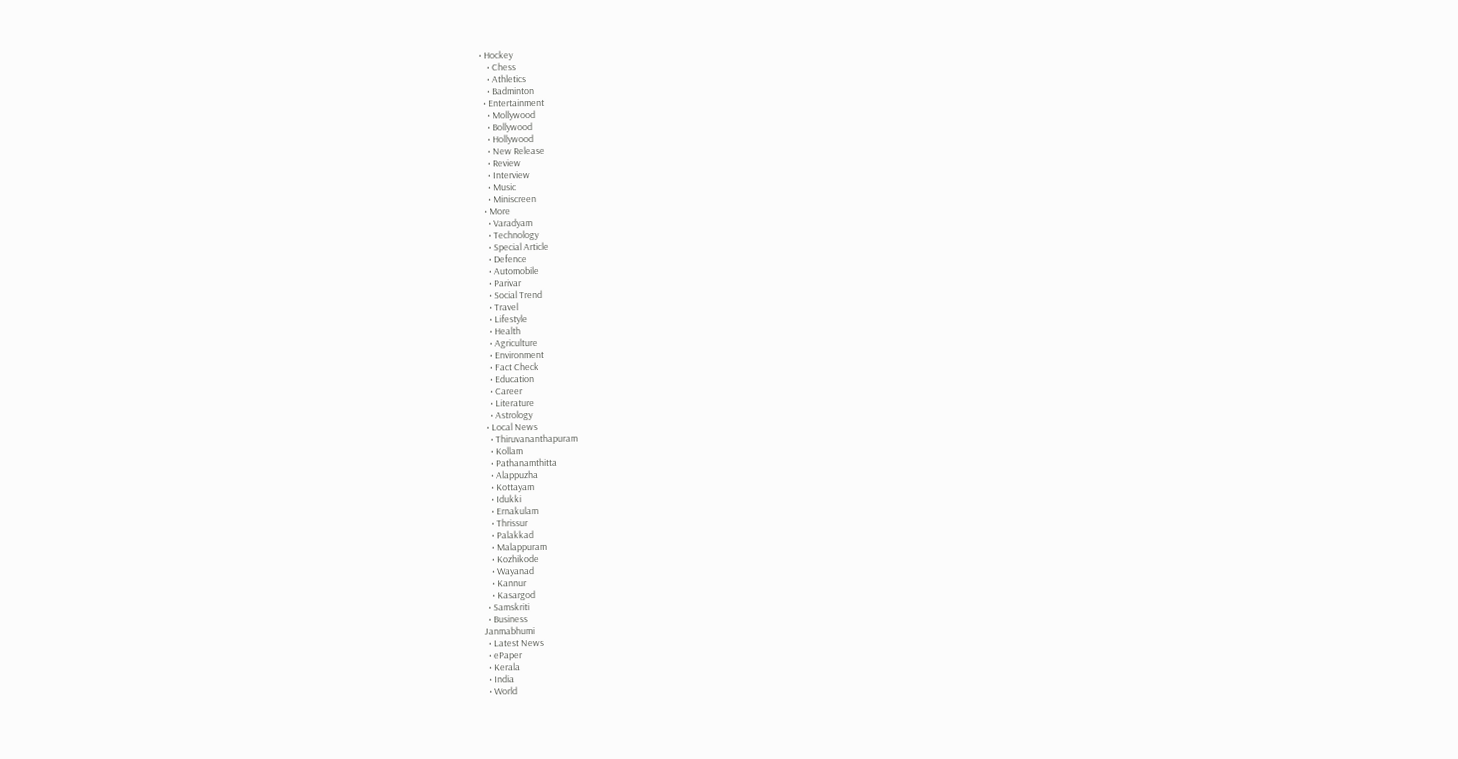• Hockey
    • Chess
    • Athletics
    • Badminton
  • Entertainment
    • Mollywood
    • Bollywood
    • Hollywood
    • New Release
    • Review
    • Interview
    • Music
    • Miniscreen
  • More
    • Varadyam
    • Technology
    • Special Article
    • Defence
    • Automobile
    • Parivar
    • Social Trend
    • Travel
    • Lifestyle
    • Health
    • Agriculture
    • Environment
    • Fact Check
    • Education
    • Career
    • Literature
    • Astrology
  • Local News
    • Thiruvananthapuram
    • Kollam
    • Pathanamthitta
    • Alappuzha
    • Kottayam
    • Idukki
    • Ernakulam
    • Thrissur
    • Palakkad
    • Malappuram
    • Kozhikode
    • Wayanad
    • Kannur
    • Kasargod
  • Samskriti
  • Business
Janmabhumi
  • Latest News
  • ePaper
  • Kerala
  • India
  • World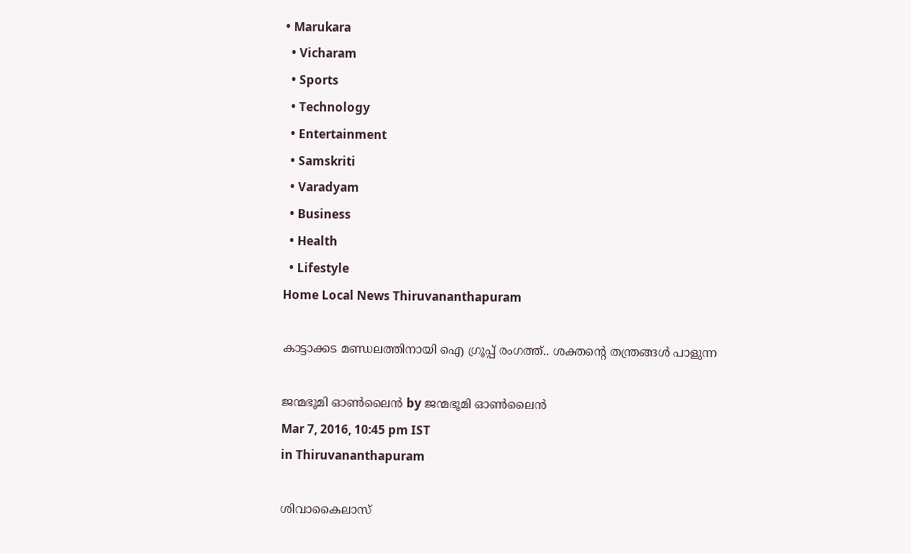• Marukara
  • Vicharam
  • Sports
  • Technology
  • Entertainment
  • Samskriti
  • Varadyam
  • Business
  • Health
  • Lifestyle
Home Local News Thiruvananthapuram

കാട്ടാക്കട മണ്ഡലത്തിനായി ഐ ഗ്രൂപ്പ് രംഗത്ത്.. ശക്തന്റെ തന്ത്രങ്ങള്‍ പാളുന്ന

ജന്മഭൂമി ഓണ്‍ലൈന്‍ by ജന്മഭൂമി ഓണ്‍ലൈന്‍
Mar 7, 2016, 10:45 pm IST
in Thiruvananthapuram

ശിവാകൈലാസ്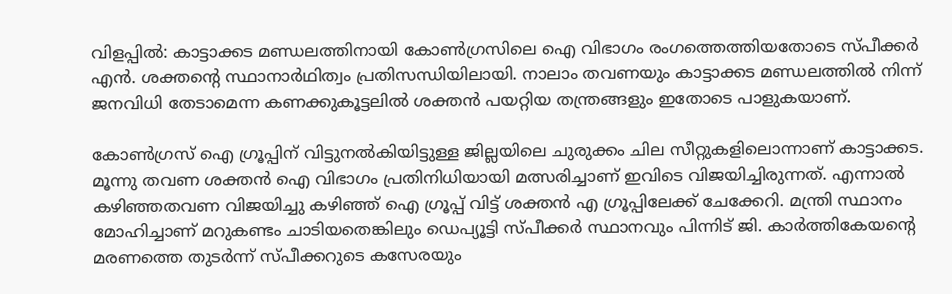വിളപ്പില്‍: കാട്ടാക്കട മണ്ഡലത്തിനായി കോണ്‍ഗ്രസിലെ ഐ വിഭാഗം രംഗത്തെത്തിയതോടെ സ്പീക്കര്‍ എന്‍. ശക്തന്റെ സ്ഥാനാര്‍ഥിത്വം പ്രതിസന്ധിയിലായി. നാലാം തവണയും കാട്ടാക്കട മണ്ഡലത്തില്‍ നിന്ന് ജനവിധി തേടാമെന്ന കണക്കുകൂട്ടലില്‍ ശക്തന്‍ പയറ്റിയ തന്ത്രങ്ങളും ഇതോടെ പാളുകയാണ്.

കോണ്‍ഗ്രസ് ഐ ഗ്രൂപ്പിന് വിട്ടുനല്‍കിയിട്ടുള്ള ജില്ലയിലെ ചുരുക്കം ചില സീറ്റുകളിലൊന്നാണ് കാട്ടാക്കട. മൂന്നു തവണ ശക്തന്‍ ഐ വിഭാഗം പ്രതിനിധിയായി മത്സരിച്ചാണ് ഇവിടെ വിജയിച്ചിരുന്നത്. എന്നാല്‍ കഴിഞ്ഞതവണ വിജയിച്ചു കഴിഞ്ഞ് ഐ ഗ്രൂപ്പ് വിട്ട് ശക്തന്‍ എ ഗ്രൂപ്പിലേക്ക് ചേക്കേറി. മന്ത്രി സ്ഥാനം മോഹിച്ചാണ് മറുകണ്ടം ചാടിയതെങ്കിലും ഡെപ്യൂട്ടി സ്പീക്കര്‍ സ്ഥാനവും പിന്നിട് ജി. കാര്‍ത്തികേയന്റെ മരണത്തെ തുടര്‍ന്ന് സ്പീക്കറുടെ കസേരയും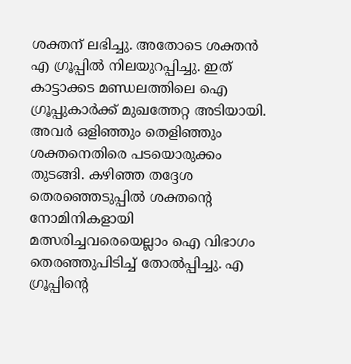ശക്തന് ലഭിച്ചു. അതോടെ ശക്തന്‍ എ ഗ്രൂപ്പില്‍ നിലയുറപ്പിച്ചു. ഇത് കാട്ടാക്കട മണ്ഡലത്തിലെ ഐ ഗ്രൂപ്പുകാര്‍ക്ക് മുഖത്തേറ്റ അടിയായി. അവര്‍ ഒളിഞ്ഞും തെളിഞ്ഞും ശക്തനെതിരെ പടയൊരുക്കം തുടങ്ങി. കഴിഞ്ഞ തദ്ദേശ തെരഞ്ഞെടുപ്പില്‍ ശക്തന്റെ നോമിനികളായി മത്സരിച്ചവരെയെല്ലാം ഐ വിഭാഗം തെരഞ്ഞുപിടിച്ച് തോല്‍പ്പിച്ചു. എ ഗ്രൂപ്പിന്റെ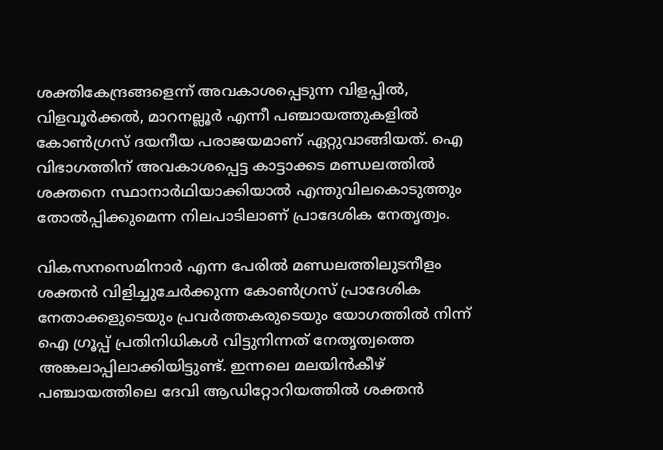ശക്തികേന്ദ്രങ്ങളെന്ന് അവകാശപ്പെടുന്ന വിളപ്പില്‍, വിളവൂര്‍ക്കല്‍, മാറനല്ലൂര്‍ എന്നീ പഞ്ചായത്തുകളില്‍ കോണ്‍ഗ്രസ് ദയനീയ പരാജയമാണ് ഏറ്റുവാങ്ങിയത്. ഐ വിഭാഗത്തിന് അവകാശപ്പെട്ട കാട്ടാക്കട മണ്ഡലത്തില്‍ ശക്തനെ സ്ഥാനാര്‍ഥിയാക്കിയാല്‍ എന്തുവിലകൊടുത്തും തോല്‍പ്പിക്കുമെന്ന നിലപാടിലാണ് പ്രാദേശിക നേതൃത്വം.

വികസനസെമിനാര്‍ എന്ന പേരില്‍ മണ്ഡലത്തിലുടനീളം ശക്തന്‍ വിളിച്ചുചേര്‍ക്കുന്ന കോണ്‍ഗ്രസ് പ്രാദേശിക നേതാക്കളുടെയും പ്രവര്‍ത്തകരുടെയും യോഗത്തില്‍ നിന്ന് ഐ ഗ്രൂപ്പ് പ്രതിനിധികള്‍ വിട്ടുനിന്നത് നേതൃത്വത്തെ അങ്കലാപ്പിലാക്കിയിട്ടുണ്ട്. ഇന്നലെ മലയിന്‍കീഴ് പഞ്ചായത്തിലെ ദേവി ആഡിറ്റോറിയത്തില്‍ ശക്തന്‍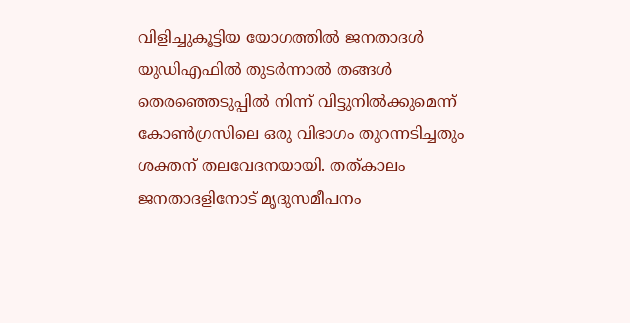വിളിച്ചുകൂട്ടിയ യോഗത്തില്‍ ജനതാദള്‍ യുഡിഎഫില്‍ തുടര്‍ന്നാല്‍ തങ്ങള്‍ തെരഞ്ഞെടുപ്പില്‍ നിന്ന് വിട്ടുനില്‍ക്കുമെന്ന് കോണ്‍ഗ്രസിലെ ഒരു വിഭാഗം തുറന്നടിച്ചതും ശക്തന് തലവേദനയായി. തത്കാലം ജനതാദളിനോട് മൃദുസമീപനം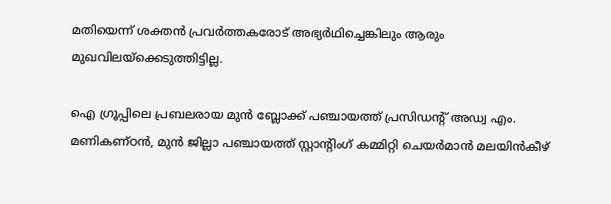മതിയെന്ന് ശക്തന്‍ പ്രവര്‍ത്തകരോട് അഭ്യര്‍ഥിച്ചെങ്കിലും ആരും മുഖവിലയ്‌ക്കെടുത്തിട്ടില്ല.

ഐ ഗ്രൂപ്പിലെ പ്രബലരായ മുന്‍ ബ്ലോക്ക് പഞ്ചായത്ത് പ്രസിഡന്റ് അഡ്വ എം. മണികണ്ഠന്‍, മുന്‍ ജില്ലാ പഞ്ചായത്ത് സ്റ്റാന്റിംഗ് കമ്മിറ്റി ചെയര്‍മാന്‍ മലയിന്‍കീഴ്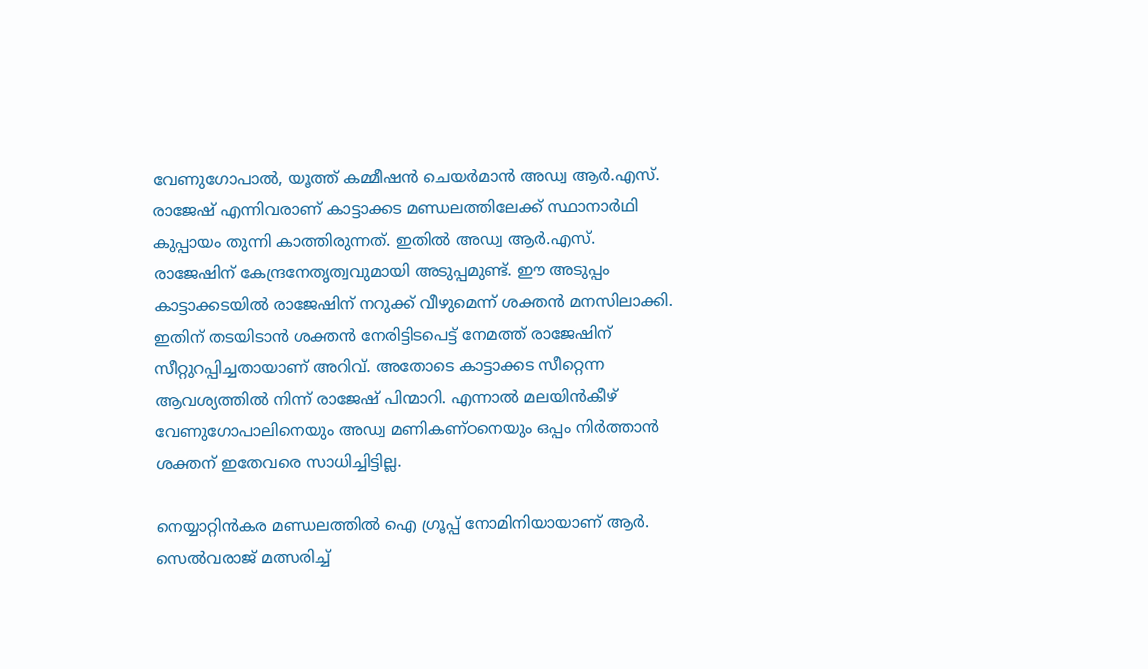വേണുഗോപാല്‍, യൂത്ത് കമ്മീഷന്‍ ചെയര്‍മാന്‍ അഡ്വ ആര്‍.എസ്. രാജേഷ് എന്നിവരാണ് കാട്ടാക്കട മണ്ഡലത്തിലേക്ക് സ്ഥാനാര്‍ഥി കുപ്പായം തുന്നി കാത്തിരുന്നത്. ഇതില്‍ അഡ്വ ആര്‍.എസ്. രാജേഷിന് കേന്ദ്രനേതൃത്വവുമായി അടുപ്പമുണ്ട്. ഈ അടുപ്പം കാട്ടാക്കടയില്‍ രാജേഷിന് നറുക്ക് വീഴുമെന്ന് ശക്തന്‍ മനസിലാക്കി. ഇതിന് തടയിടാന്‍ ശക്തന്‍ നേരിട്ടിടപെട്ട് നേമത്ത് രാജേഷിന് സീറ്റുറപ്പിച്ചതായാണ് അറിവ്. അതോടെ കാട്ടാക്കട സീറ്റെന്ന ആവശ്യത്തില്‍ നിന്ന് രാജേഷ് പിന്മാറി. എന്നാല്‍ മലയിന്‍കീഴ് വേണുഗോപാലിനെയും അഡ്വ മണികണ്ഠനെയും ഒപ്പം നിര്‍ത്താന്‍ ശക്തന് ഇതേവരെ സാധിച്ചിട്ടില്ല.

നെയ്യാറ്റിന്‍കര മണ്ഡലത്തില്‍ ഐ ഗ്രൂപ്പ് നോമിനിയായാണ് ആര്‍. സെല്‍വരാജ് മത്സരിച്ച്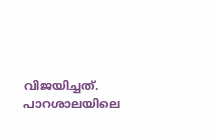വിജയിച്ചത്. പാറശാലയിലെ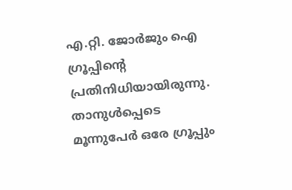എ.റ്റി. ജോര്‍ജും ഐ ഗ്രൂപ്പിന്റെ പ്രതിനിധിയായിരുന്നു. താനുള്‍പ്പെടെ മൂന്നുപേര്‍ ഒരേ ഗ്രൂപ്പും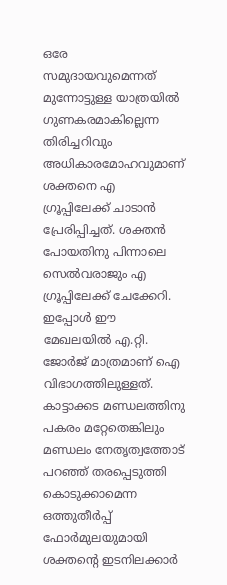ഒരേ സമുദായവുമെന്നത് മുന്നോട്ടുള്ള യാത്രയില്‍ ഗുണകരമാകില്ലെന്ന തിരിച്ചറിവും അധികാരമോഹവുമാണ് ശക്തനെ എ ഗ്രൂപ്പിലേക്ക് ചാടാന്‍ പ്രേരിപ്പിച്ചത്. ശക്തന്‍ പോയതിനു പിന്നാലെ സെല്‍വരാജും എ ഗ്രൂപ്പിലേക്ക് ചേക്കേറി. ഇപ്പോള്‍ ഈ മേഖലയില്‍ എ.റ്റി. ജോര്‍ജ് മാത്രമാണ് ഐ വിഭാഗത്തിലുള്ളത്. കാട്ടാക്കട മണ്ഡലത്തിനു പകരം മറ്റേതെങ്കിലും മണ്ഡലം നേതൃത്വത്തോട് പറഞ്ഞ് തരപ്പെടുത്തി കൊടുക്കാമെന്ന ഒത്തുതീര്‍പ്പ് ഫോര്‍മുലയുമായി ശക്തന്റെ ഇടനിലക്കാര്‍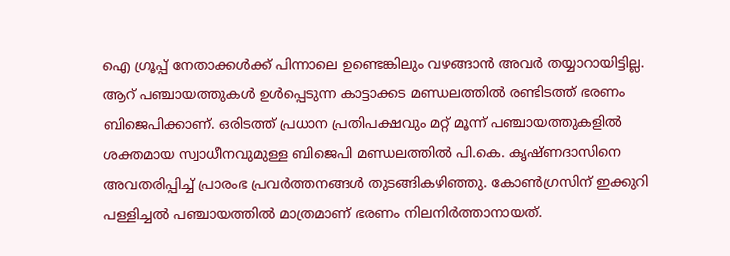ഐ ഗ്രൂപ്പ് നേതാക്കള്‍ക്ക് പിന്നാലെ ഉണ്ടെങ്കിലും വഴങ്ങാന്‍ അവര്‍ തയ്യാറായിട്ടില്ല. ആറ് പഞ്ചായത്തുകള്‍ ഉള്‍പ്പെടുന്ന കാട്ടാക്കട മണ്ഡലത്തില്‍ രണ്ടിടത്ത് ഭരണം ബിജെപിക്കാണ്. ഒരിടത്ത് പ്രധാന പ്രതിപക്ഷവും മറ്റ് മൂന്ന് പഞ്ചായത്തുകളില്‍ ശക്തമായ സ്വാധീനവുമുള്ള ബിജെപി മണ്ഡലത്തില്‍ പി.കെ. കൃഷ്ണദാസിനെ അവതരിപ്പിച്ച് പ്രാരംഭ പ്രവര്‍ത്തനങ്ങള്‍ തുടങ്ങികഴിഞ്ഞു. കോണ്‍ഗ്രസിന് ഇക്കുറി പള്ളിച്ചല്‍ പഞ്ചായത്തില്‍ മാത്രമാണ് ഭരണം നിലനിര്‍ത്താനായത്.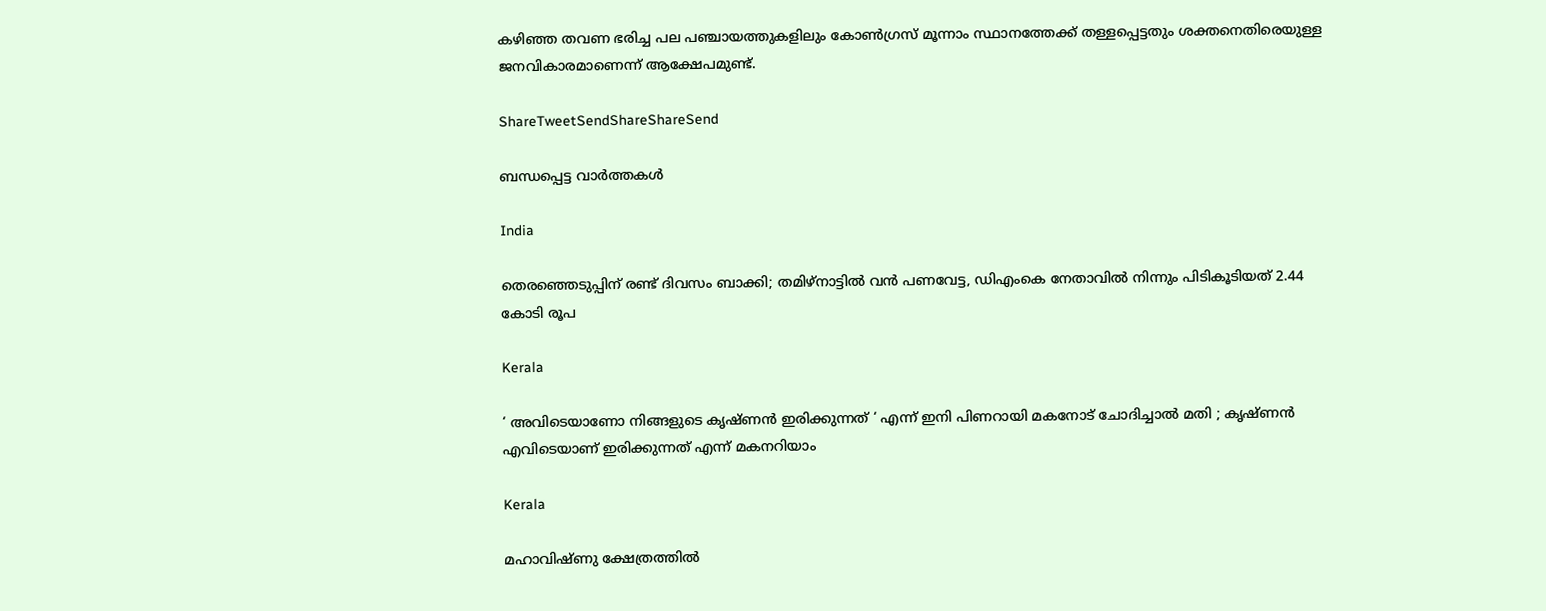കഴിഞ്ഞ തവണ ഭരിച്ച പല പഞ്ചായത്തുകളിലും കോണ്‍ഗ്രസ് മൂന്നാം സ്ഥാനത്തേക്ക് തള്ളപ്പെട്ടതും ശക്തനെതിരെയുള്ള ജനവികാരമാണെന്ന് ആക്ഷേപമുണ്ട്.

ShareTweetSendShareShareSend

ബന്ധപ്പെട്ട വാര്‍ത്തകള്‍

India

തെരഞ്ഞെടുപ്പിന് രണ്ട് ദിവസം ബാക്കി; തമിഴ്നാട്ടിൽ വൻ പണവേട്ട, ഡിഎംകെ നേതാവിൽ നിന്നും പിടികൂടിയത് 2.44 കോടി രൂപ

Kerala

‘ അവിടെയാണോ നിങ്ങളുടെ കൃഷ്ണൻ ഇരിക്കുന്നത് ‘ എന്ന് ഇനി പിണറായി മകനോട് ചോദിച്ചാൽ മതി ; കൃഷ്ണൻ എവിടെയാണ് ഇരിക്കുന്നത് എന്ന് മകനറിയാം

Kerala

മഹാവിഷ്ണു ക്ഷേത്രത്തിൽ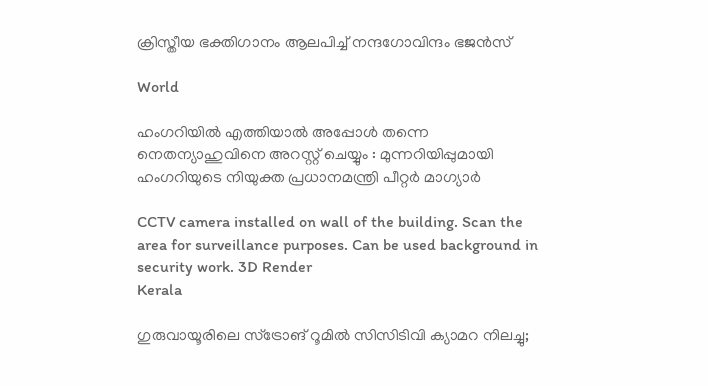ക്രിസ്തീയ ഭക്തിഗാനം ആലപിച്ച് നന്ദഗോവിന്ദം ഭജൻസ്

World

ഹംഗറിയിൽ എത്തിയാൽ അപ്പോൾ തന്നെ നെതന്യാഹുവിനെ അറസ്റ്റ് ചെയ്യും : മുന്നറിയിപ്പുമായി ഹംഗറിയുടെ നിയുക്ത പ്രധാനമന്ത്രി പീറ്റർ മാഗ്യാർ

CCTV camera installed on wall of the building. Scan the area for surveillance purposes. Can be used background in security work. 3D Render
Kerala

ഗുരുവായൂരിലെ സ്ട്രോങ് റൂമിൽ സിസിടിവി ക്യാമറ നിലച്ചു;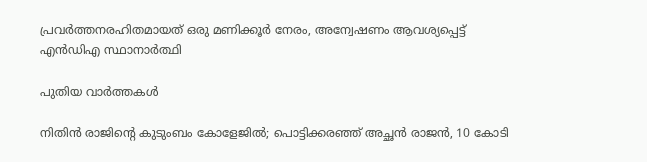പ്രവർത്തനരഹിതമായത് ഒരു മണിക്കൂർ നേരം, അന്വേഷണം ആവശ്യപ്പെട്ട് എൻഡിഎ സ്ഥാനാർത്ഥി

പുതിയ വാര്‍ത്തകള്‍

നിതിൻ രാജിന്റെ കുടുംബം കോളേജിൽ; പൊട്ടിക്കരഞ്ഞ് അച്ഛൻ രാജൻ, 10 കോടി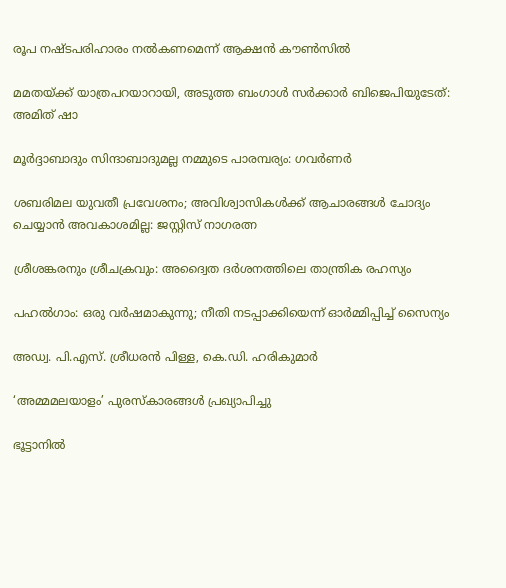രൂപ നഷ്ടപരിഹാരം നൽകണമെന്ന് ആക്ഷൻ കൗൺസിൽ

മമതയ്‌ക്ക് യാത്രപറയാറായി, അടുത്ത ബംഗാൾ സർക്കാർ ബിജെപിയുടേത്: അമിത് ഷാ

മൂർദ്ദാബാദും സിന്ദാബാദുമല്ല നമ്മുടെ പാരമ്പര്യം: ഗവർണർ

ശബരിമല യുവതീ പ്രവേശനം; അവിശ്വാസികൾക്ക് ആചാരങ്ങൾ ചോദ്യം ചെയ്യാൻ അവകാശമില്ല: ജസ്റ്റിസ് നാഗരത്ന

ശ്രീശങ്കരനും ശ്രീചക്രവും: അദ്വൈത ദർശനത്തിലെ താന്ത്രിക രഹസ്യം

പഹൽഗാം: ഒരു വർഷമാകുന്നു; നീതി നടപ്പാക്കിയെന്ന് ഓർമ്മിപ്പിച്ച് സൈന്യം

അഡ്വ. പി.എസ്. ശ്രീധരന്‍ പിള്ള, കെ.ഡി. ഹരികുമാര്‍

‘അമ്മമലയാളം’ പുരസ്‌കാരങ്ങള്‍ പ്രഖ്യാപിച്ചു

ഭൂട്ടാനിൽ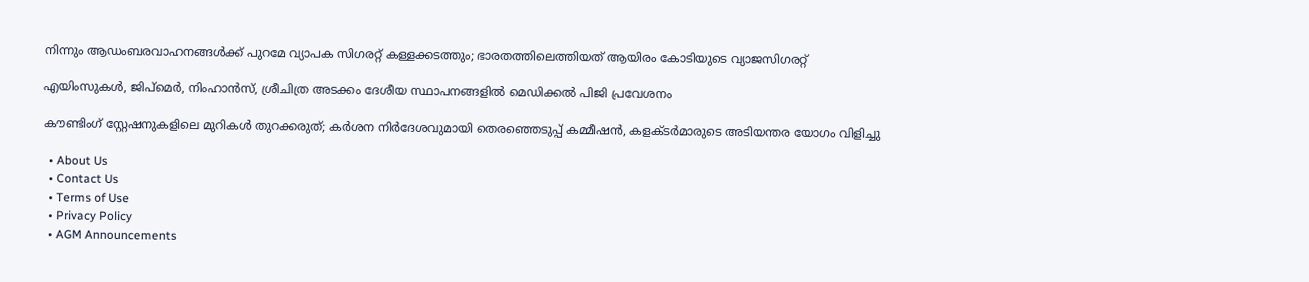നിന്നും ആഡംബരവാഹനങ്ങൾക്ക് പുറമേ വ്യാപക സിഗരറ്റ് കള്ളക്കടത്തും; ഭാരതത്തിലെത്തിയത് ആയിരം കോടിയുടെ വ്യാജസിഗരറ്റ്

എയിംസുകള്‍, ജിപ്‌മെര്‍, നിംഹാന്‍സ്, ശ്രീചിത്ര അടക്കം ദേശീയ സ്ഥാപനങ്ങളില്‍ മെഡിക്കല്‍ പിജി പ്രവേശനം

കൗണ്ടിംഗ് സ്റ്റേഷനുകളിലെ മുറികള്‍ തുറക്കരുത്; കര്‍ശന നിര്‍ദേശവുമായി തെരഞ്ഞെടുപ്പ് കമ്മീഷന്‍, കളക്ടര്‍മാരുടെ അടിയന്തര യോഗം വിളിച്ചു

  • About Us
  • Contact Us
  • Terms of Use
  • Privacy Policy
  • AGM Announcements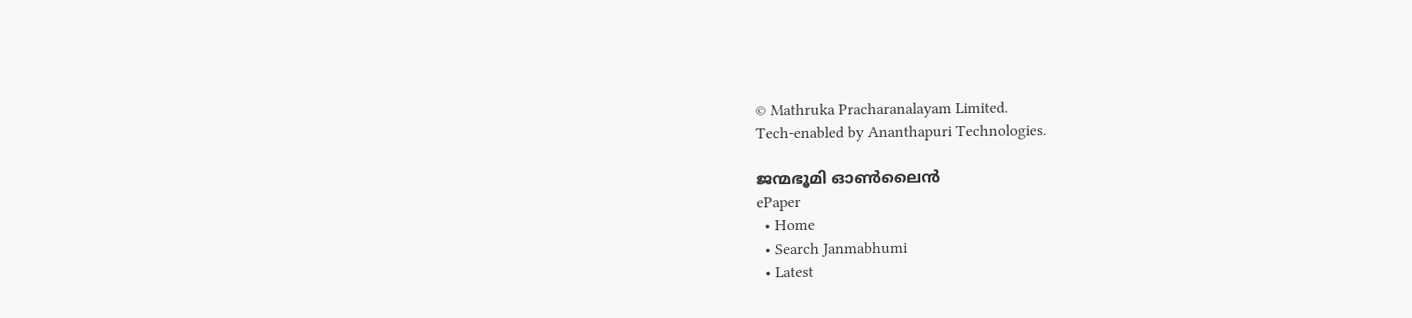© Mathruka Pracharanalayam Limited.
Tech-enabled by Ananthapuri Technologies.

ജന്മഭൂമി ഓണ്‍ലൈന്‍
ePaper
  • Home
  • Search Janmabhumi
  • Latest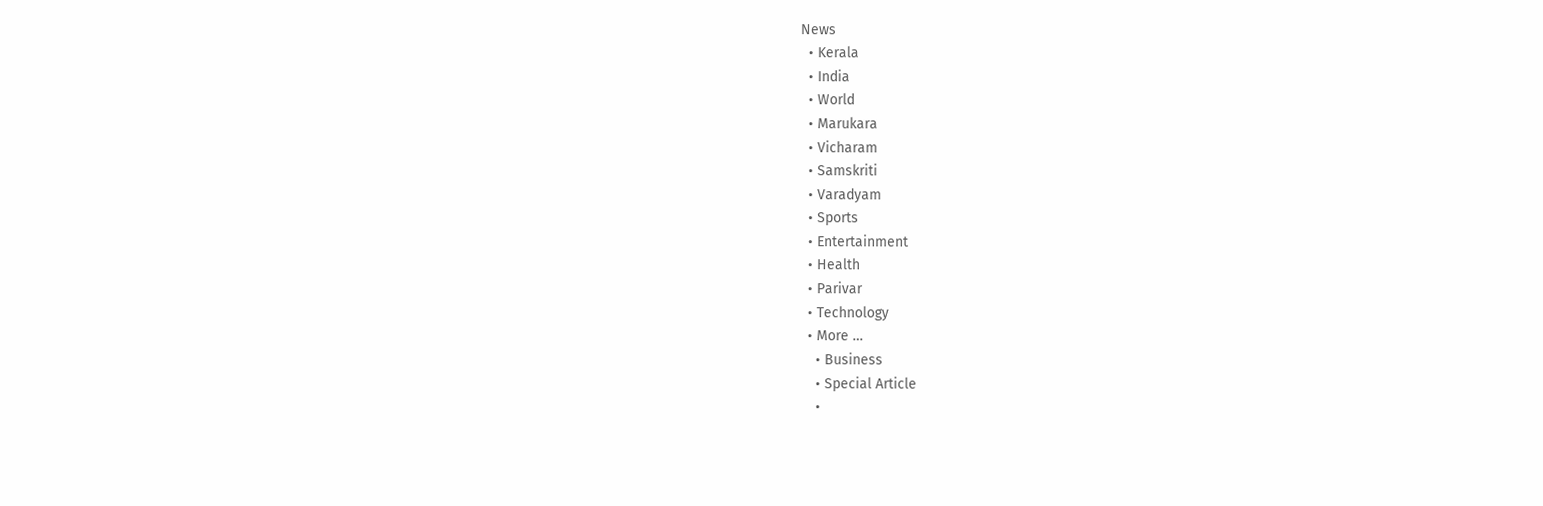News
  • Kerala
  • India
  • World
  • Marukara
  • Vicharam
  • Samskriti
  • Varadyam
  • Sports
  • Entertainment
  • Health
  • Parivar
  • Technology
  • More …
    • Business
    • Special Article
    •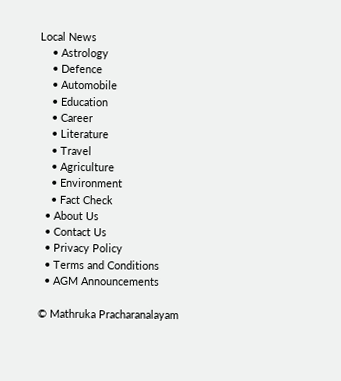Local News
    • Astrology
    • Defence
    • Automobile
    • Education
    • Career
    • Literature
    • Travel
    • Agriculture
    • Environment
    • Fact Check
  • About Us
  • Contact Us
  • Privacy Policy
  • Terms and Conditions
  • AGM Announcements

© Mathruka Pracharanalayam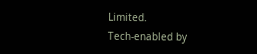Limited.
Tech-enabled by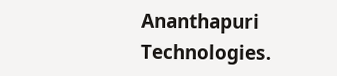Ananthapuri Technologies.